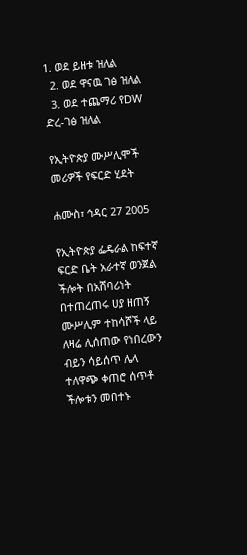1. ወደ ይዘቱ ዝለል
  2. ወደ ዋናዉ ገፅ ዝለል
  3. ወደ ተጨማሪ የDW ድረ-ገፅ ዝለል

የኢትዮጵያ ሙሥሊሞች መሪዎች የፍርድ ሂደት

ሐሙስ፣ ኅዳር 27 2005

የኢትዮጵያ ፌዴራል ከፍተኛ ፍርድ ቤት አራተኛ ወንጀል ችሎት በአሸባሪነት በተጠረጠሩ ሀያ ዘጠኝ ሙሥሊም ተከሳሾች ላይ ለዛሬ ሊሰጠው የነበረውን ብይን ሳይሰጥ ሌላ ተለዋጭ ቀጠሮ ሰጥቶ ችሎቱን መበተኑ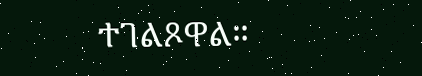ተገልጾዋል።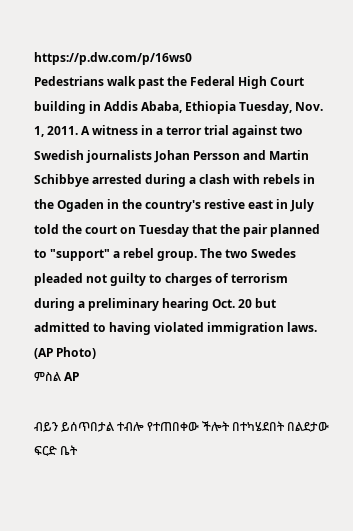https://p.dw.com/p/16ws0
Pedestrians walk past the Federal High Court building in Addis Ababa, Ethiopia Tuesday, Nov. 1, 2011. A witness in a terror trial against two Swedish journalists Johan Persson and Martin Schibbye arrested during a clash with rebels in the Ogaden in the country's restive east in July told the court on Tuesday that the pair planned to "support" a rebel group. The two Swedes pleaded not guilty to charges of terrorism during a preliminary hearing Oct. 20 but admitted to having violated immigration laws. (AP Photo)
ምስል AP

ብይን ይሰጥበታል ተብሎ የተጠበቀው ችሎት በተካሄደበት በልደታው ፍርድ ቤት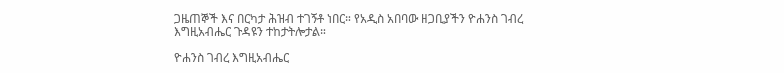ጋዜጠኞች እና በርካታ ሕዝብ ተገኝቶ ነበር። የአዲስ አበባው ዘጋቢያችን ዮሐንስ ገብረ እግዚአብሔር ጉዳዩን ተከታትሎታል።

ዮሐንስ ገብረ እግዚአብሔር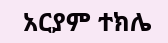አርያም ተክሌ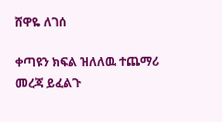ሸዋዬ ለገሰ

ቀጣዩን ክፍል ዝለለዉ ተጨማሪ መረጃ ይፈልጉ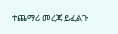ተጨማሪ መረጃ ይፈልጉ